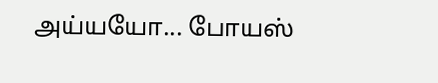அய்யயோ... போயஸ்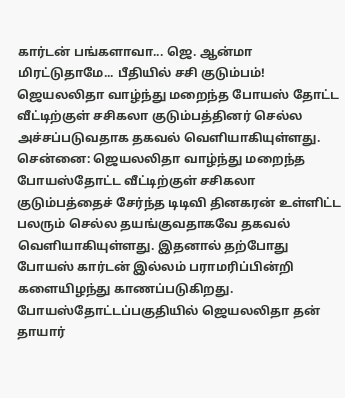கார்டன் பங்களாவா... ஜெ. ஆன்மா மிரட்டுதாமே... பீதியில் சசி குடும்பம்!
ஜெயலலிதா வாழ்ந்து மறைந்த போயஸ் தோட்ட வீட்டிற்குள் சசிகலா குடும்பத்தினர் செல்ல அச்சப்படுவதாக தகவல் வெளியாகியுள்ளது.
சென்னை: ஜெயலலிதா வாழ்ந்து மறைந்த போயஸ்தோட்ட வீட்டிற்குள் சசிகலா குடும்பத்தைச் சேர்ந்த டிடிவி தினகரன் உள்ளிட்ட பலரும் செல்ல தயங்குவதாகவே தகவல் வெளியாகியுள்ளது. இதனால் தற்போது போயஸ் கார்டன் இல்லம் பராமரிப்பின்றி களையிழந்து காணப்படுகிறது.
போயஸ்தோட்டப்பகுதியில் ஜெயலலிதா தன் தாயார்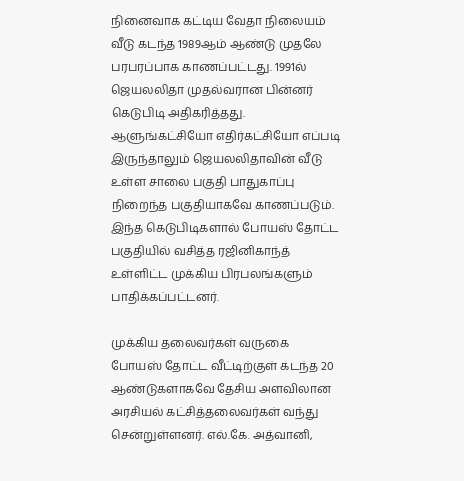நினைவாக கட்டிய வேதா நிலையம் வீடு கடந்த 1989ஆம் ஆண்டு முதலே பரபரப்பாக காணப்பட்டது. 1991ல் ஜெயலலிதா முதல்வரான பின்னர் கெடுபிடி அதிகரித்தது. ஆளுங்கட்சியோ எதிர்கட்சியோ எப்படி இருந்தாலும் ஜெயலலிதாவின் வீடு உள்ள சாலை பகுதி பாதுகாப்பு நிறைந்த பகுதியாகவே காணப்படும். இந்த கெடுபிடிகளால் போயஸ் தோட்ட பகுதியில் வசித்த ரஜினிகாந்த் உள்ளிட்ட முக்கிய பிரபலங்களும் பாதிக்கப்பட்டனர்.

முக்கிய தலைவர்கள் வருகை
போயஸ் தோட்ட வீட்டிற்குள் கடந்த 20 ஆண்டுகளாகவே தேசிய அளவிலான அரசியல் கட்சித்தலைவர்கள் வந்து சென்றுள்ளனர். எல்.கே. அத்வானி,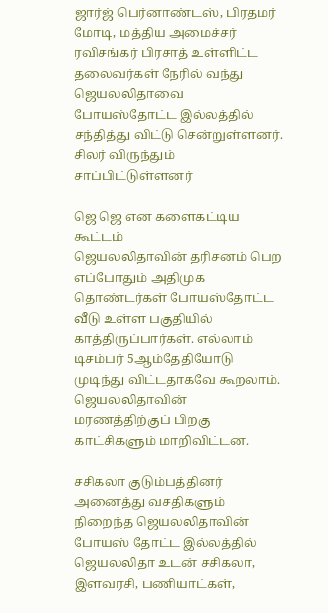ஜார்ஜ் பெர்னாண்டஸ், பிரதமர் மோடி, மத்திய அமைச்சர் ரவிசங்கர் பிரசாத் உள்ளிட்ட தலைவர்கள் நேரில் வந்து ஜெயலலிதாவை போயஸ்தோட்ட இல்லத்தில் சந்தித்து விட்டு சென்றுள்ளனர். சிலர் விருந்தும் சாப்பிட்டுள்ளனர்

ஜெ ஜெ என களைகட்டிய கூட்டம்
ஜெயலலிதாவின் தரிசனம் பெற எப்போதும் அதிமுக தொண்டர்கள் போயஸ்தோட்ட வீடு உள்ள பகுதியில் காத்திருப்பார்கள். எல்லாம் டிசம்பர் 5ஆம்தேதியோடு முடிந்து விட்டதாகவே கூறலாம். ஜெயலலிதாவின் மரணத்திற்குப் பிறகு காட்சிகளும் மாறிவிட்டன.

சசிகலா குடும்பத்தினர்
அனைத்து வசதிகளும் நிறைந்த ஜெயலலிதாவின் போயஸ் தோட்ட இல்லத்தில் ஜெயலலிதா உடன் சசிகலா, இளவரசி, பணியாட்கள்,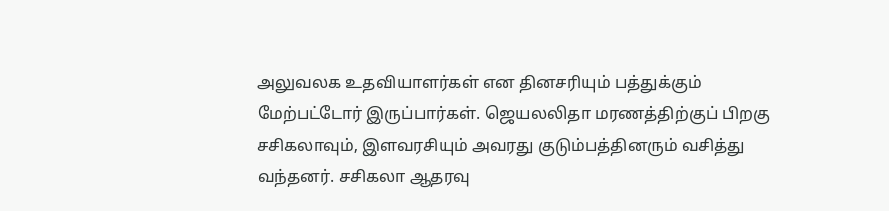அலுவலக உதவியாளர்கள் என தினசரியும் பத்துக்கும் மேற்பட்டோர் இருப்பார்கள். ஜெயலலிதா மரணத்திற்குப் பிறகு சசிகலாவும், இளவரசியும் அவரது குடும்பத்தினரும் வசித்து வந்தனர். சசிகலா ஆதரவு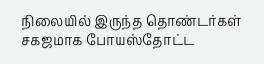நிலையில் இருந்த தொண்டர்கள் சகஜமாக போயஸ்தோட்ட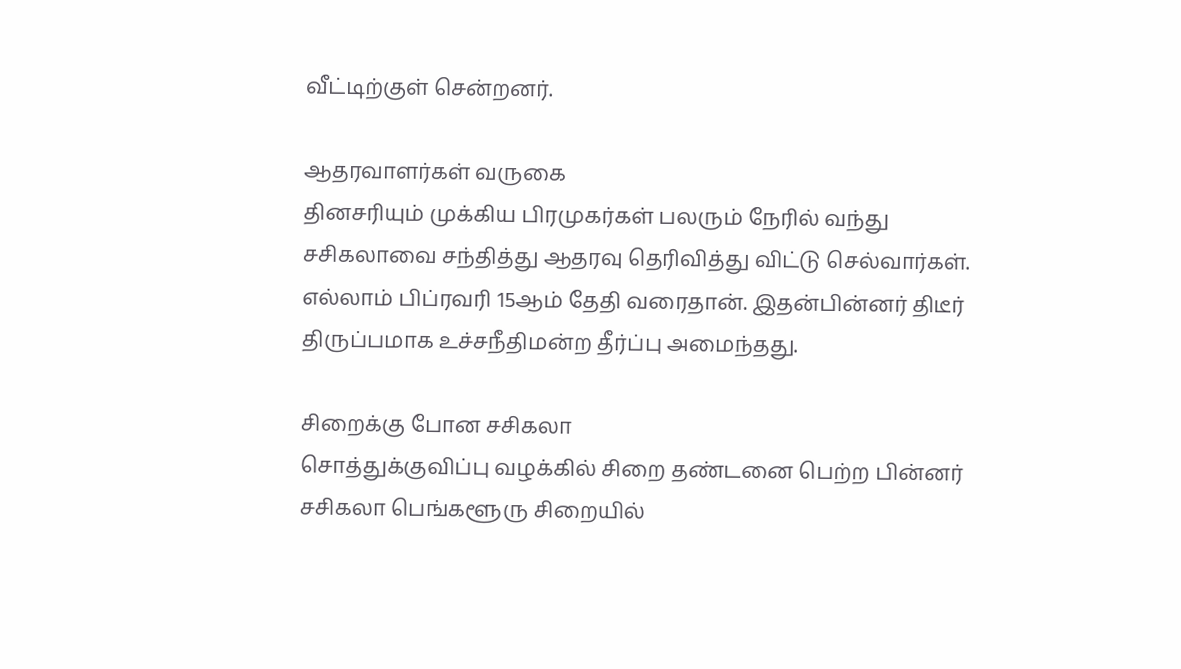வீட்டிற்குள் சென்றனர்.

ஆதரவாளர்கள் வருகை
தினசரியும் முக்கிய பிரமுகர்கள் பலரும் நேரில் வந்து சசிகலாவை சந்தித்து ஆதரவு தெரிவித்து விட்டு செல்வார்கள். எல்லாம் பிப்ரவரி 15ஆம் தேதி வரைதான். இதன்பின்னர் திடீர் திருப்பமாக உச்சநீதிமன்ற தீர்ப்பு அமைந்தது.

சிறைக்கு போன சசிகலா
சொத்துக்குவிப்பு வழக்கில் சிறை தண்டனை பெற்ற பின்னர் சசிகலா பெங்களூரு சிறையில்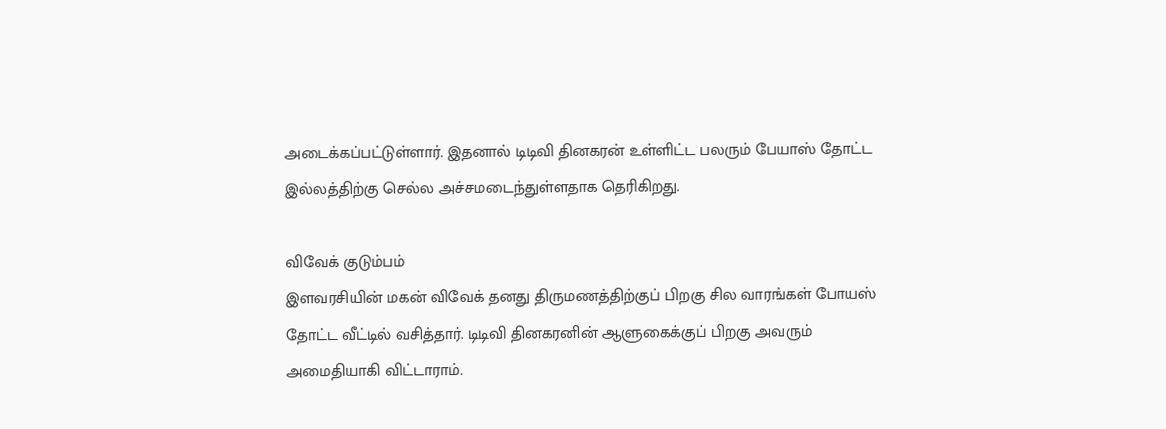அடைக்கப்பட்டுள்ளார். இதனால் டிடிவி தினகரன் உள்ளிட்ட பலரும் பேயாஸ் தோட்ட இல்லத்திற்கு செல்ல அச்சமடைந்துள்ளதாக தெரிகிறது.

விவேக் குடும்பம்
இளவரசியின் மகன் விவேக் தனது திருமணத்திற்குப் பிறகு சில வாரங்கள் போயஸ் தோட்ட வீட்டில் வசித்தார். டிடிவி தினகரனின் ஆளுகைக்குப் பிறகு அவரும் அமைதியாகி விட்டாராம்.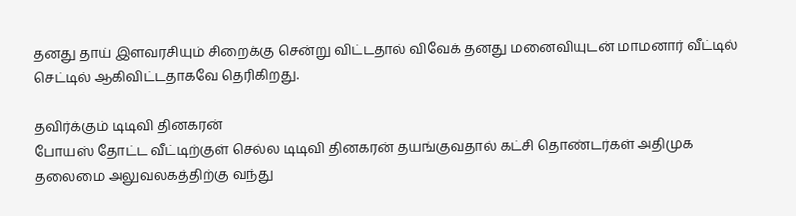தனது தாய் இளவரசியும் சிறைக்கு சென்று விட்டதால் விவேக் தனது மனைவியுடன் மாமனார் வீட்டில் செட்டில் ஆகிவிட்டதாகவே தெரிகிறது.

தவிர்க்கும் டிடிவி தினகரன்
போயஸ் தோட்ட வீட்டிற்குள் செல்ல டிடிவி தினகரன் தயங்குவதால் கட்சி தொண்டர்கள் அதிமுக தலைமை அலுவலகத்திற்கு வந்து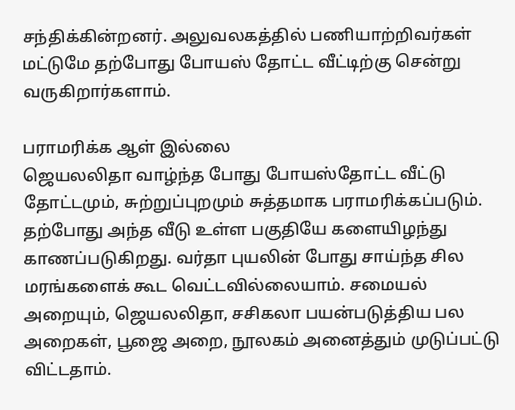சந்திக்கின்றனர். அலுவலகத்தில் பணியாற்றிவர்கள் மட்டுமே தற்போது போயஸ் தோட்ட வீட்டிற்கு சென்று வருகிறார்களாம்.

பராமரிக்க ஆள் இல்லை
ஜெயலலிதா வாழ்ந்த போது போயஸ்தோட்ட வீட்டு தோட்டமும், சுற்றுப்புறமும் சுத்தமாக பராமரிக்கப்படும். தற்போது அந்த வீடு உள்ள பகுதியே களையிழந்து காணப்படுகிறது. வர்தா புயலின் போது சாய்ந்த சில மரங்களைக் கூட வெட்டவில்லையாம். சமையல் அறையும், ஜெயலலிதா, சசிகலா பயன்படுத்திய பல அறைகள், பூஜை அறை, நூலகம் அனைத்தும் முடுப்பட்டு விட்டதாம்.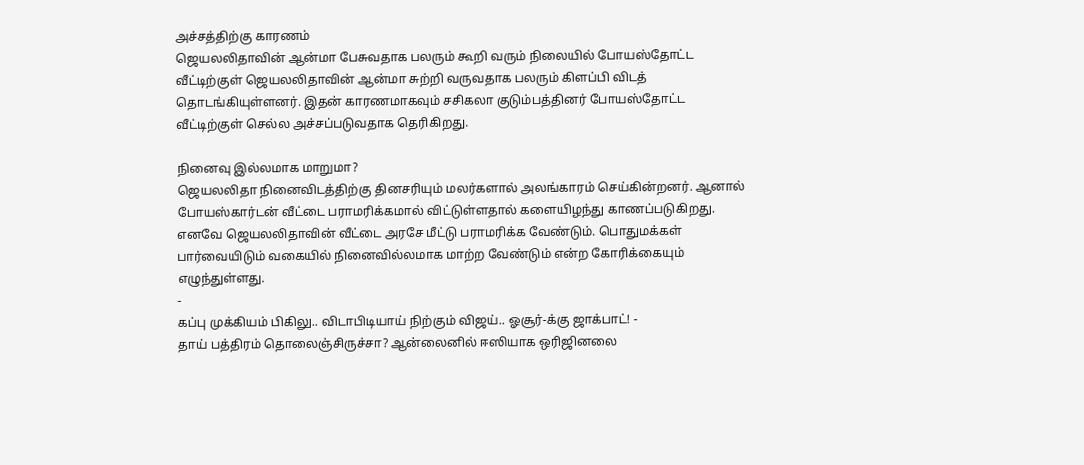அச்சத்திற்கு காரணம்
ஜெயலலிதாவின் ஆன்மா பேசுவதாக பலரும் கூறி வரும் நிலையில் போயஸ்தோட்ட வீட்டிற்குள் ஜெயலலிதாவின் ஆன்மா சுற்றி வருவதாக பலரும் கிளப்பி விடத் தொடங்கியுள்ளனர். இதன் காரணமாகவும் சசிகலா குடும்பத்தினர் போயஸ்தோட்ட வீட்டிற்குள் செல்ல அச்சப்படுவதாக தெரிகிறது.

நினைவு இல்லமாக மாறுமா?
ஜெயலலிதா நினைவிடத்திற்கு தினசரியும் மலர்களால் அலங்காரம் செய்கின்றனர். ஆனால் போயஸ்கார்டன் வீட்டை பராமரிக்கமால் விட்டுள்ளதால் களையிழந்து காணப்படுகிறது. எனவே ஜெயலலிதாவின் வீட்டை அரசே மீட்டு பராமரிக்க வேண்டும். பொதுமக்கள் பார்வையிடும் வகையில் நினைவில்லமாக மாற்ற வேண்டும் என்ற கோரிக்கையும் எழுந்துள்ளது.
-
கப்பு முக்கியம் பிகிலு.. விடாபிடியாய் நிற்கும் விஜய்.. ஓசூர்-க்கு ஜாக்பாட்! -
தாய் பத்திரம் தொலைஞ்சிருச்சா? ஆன்லைனில் ஈஸியாக ஒரிஜினலை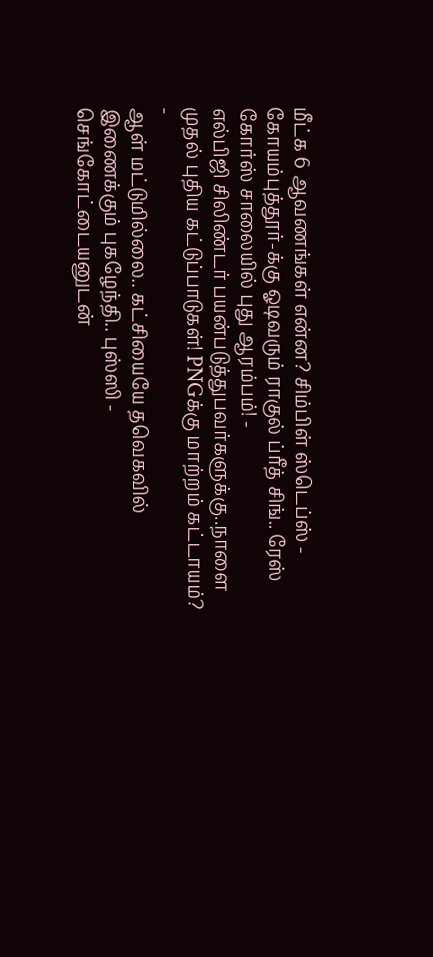மீட்க 6 ஆவணங்கள் என்ன? சிம்பிள் ஸ்டெப்ஸ் -
கோயம்புத்தூர்-க்கு ஓடிவரும் ராகுல் ப்ரீத் சிங்.. ரேஸ் கோர்ஸ் சாலையில் புது ஆரம்பம்! -
எல்பிஜி சிலிண்டர் பயன்படுத்துபவர்களுக்கு..நாளை முதல் புதிய கட்டுப்பாடுகள்! PNGக்கு மாற்றம் கட்டாயம்? -
ஆள் மட்டுமில்லை.. கட்சியையே தவெகவில் இணைக்கும் புகழேந்தி.. புஸ்ஸி - செங்கோட்டையனுடன்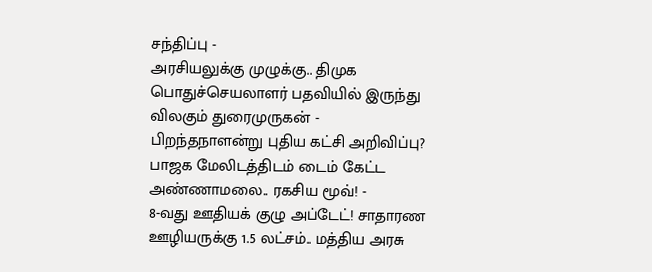சந்திப்பு -
அரசியலுக்கு முழுக்கு.. திமுக பொதுச்செயலாளர் பதவியில் இருந்து விலகும் துரைமுருகன் -
பிறந்தநாளன்று புதிய கட்சி அறிவிப்பு? பாஜக மேலிடத்திடம் டைம் கேட்ட அண்ணாமலை.. ரகசிய மூவ்! -
8-வது ஊதியக் குழு அப்டேட்! சாதாரண ஊழியருக்கு 1.5 லட்சம்.. மத்திய அரசு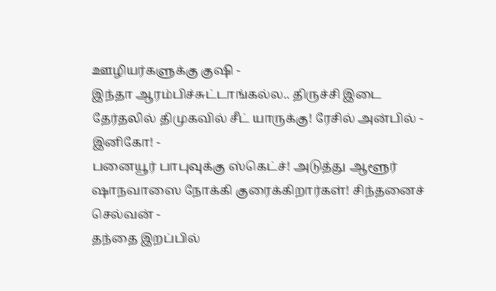ஊழியர்களுக்கு குஷி -
இந்தா ஆரம்பிச்சுட்டாங்கல்ல.. திருச்சி இடை தேர்தலில் திமுகவில் சீட் யாருக்கு! ரேசில் அன்பில் - இனிகோ! -
பனையூர் பாபுவுக்கு ஸ்கெட்ச்! அடுத்து ஆளூர் ஷாநவாஸை நோக்கி குரைக்கிறார்கள்! சிந்தனைச் செல்வன் -
தந்தை இறப்பில்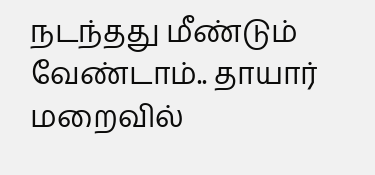நடந்தது மீண்டும் வேண்டாம்.. தாயார் மறைவில்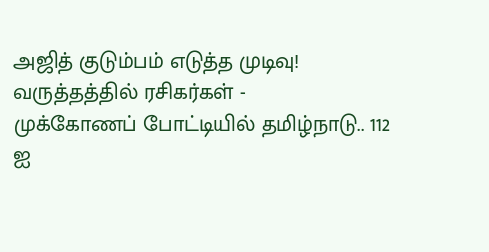அஜித் குடும்பம் எடுத்த முடிவு! வருத்தத்தில் ரசிகர்கள் -
முக்கோணப் போட்டியில் தமிழ்நாடு.. 112 ஐ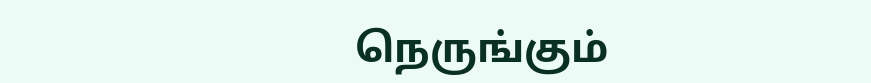நெருங்கும்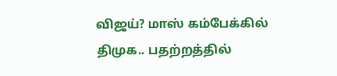விஜய்? மாஸ் கம்பேக்கில் திமுக.. பதற்றத்தில்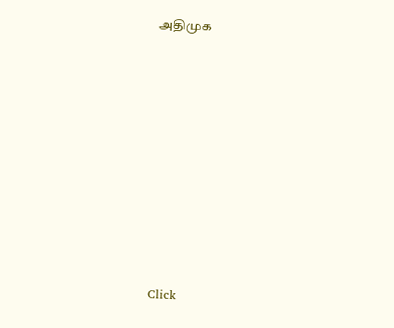அதிமுக












Click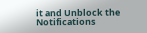it and Unblock the Notifications